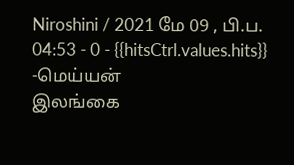Niroshini / 2021 மே 09 , பி.ப. 04:53 - 0 - {{hitsCtrl.values.hits}}
-மெய்யன்
இலங்கை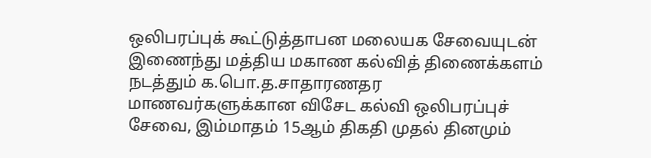ஒலிபரப்புக் கூட்டுத்தாபன மலையக சேவையுடன் இணைந்து மத்திய மகாண கல்வித் திணைக்களம் நடத்தும் க.பொ.த.சாதாரணதர மாணவர்களுக்கான விசேட கல்வி ஒலிபரப்புச் சேவை, இம்மாதம் 15ஆம் திகதி முதல் தினமும்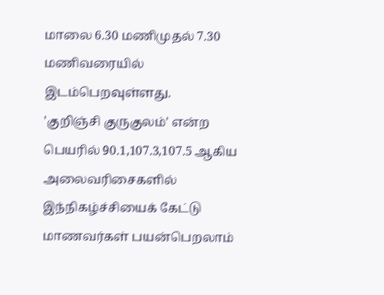மாலை 6.30 மணிமுதல் 7.30 மணிவரையில் இடம்பெறவுள்ளது.
'குறிஞ்சி குருகுலம்' என்ற பெயரில் 90.1,107.3,107.5 ஆகிய அலைவரிசைகளில் இந்நிகழ்ச்சியைக் கேட்டு மாணவர்கள் பயன்பெறலாம்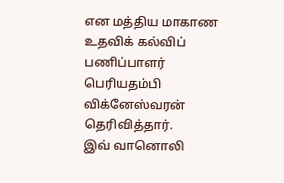என மத்திய மாகாண உதவிக் கல்விப் பணிப்பாளர் பெரியதம்பி விக்னேஸ்வரன் தெரிவித்தார்.
இவ் வானொலி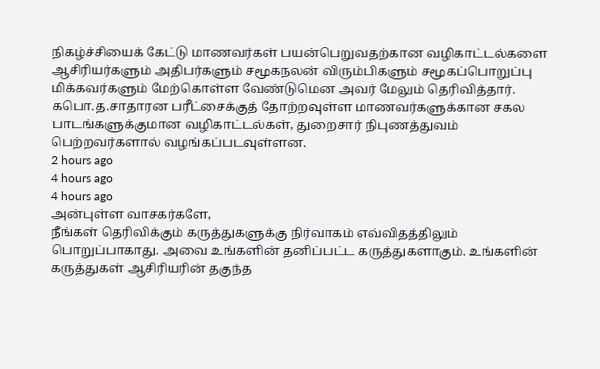நிகழ்ச்சியைக் கேட்டு மாணவர்கள் பயன்பெறுவதற்கான வழிகாட்டல்களை ஆசிரியர்களும் அதிபர்களும் சமூகநலன் விரும்பிகளும் சமூகப்பொறுப்பு மிக்கவர்களும் மேற்கொள்ள வேண்டுமென அவர் மேலும் தெரிவித்தார்.
கபொ.த.சாதாரன பரீட்சைக்குத் தோற்றவுள்ள மாணவர்களுக்கான சகல பாடங்களுக்குமான வழிகாட்டல்கள், துறைசார் நிபுணத்துவம் பெற்றவர்களால் வழங்கப்படவுள்ளன.
2 hours ago
4 hours ago
4 hours ago
அன்புள்ள வாசகர்களே,
நீங்கள் தெரிவிக்கும் கருத்துகளுக்கு நிர்வாகம் எவ்விதத்திலும் பொறுப்பாகாது. அவை உங்களின் தனிப்பட்ட கருத்துகளாகும். உங்களின் கருத்துகள் ஆசிரியரின் தகுந்த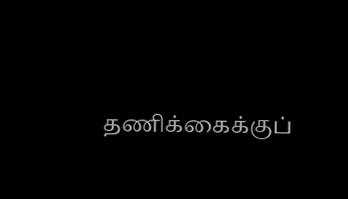தணிக்கைக்குப்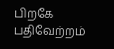பிறகே பதிவேற்றம்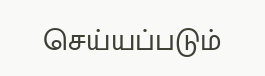செய்யப்படும்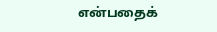என்பதைக்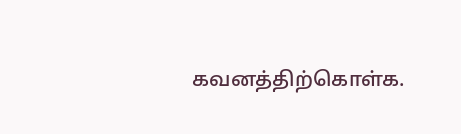கவனத்திற்கொள்க.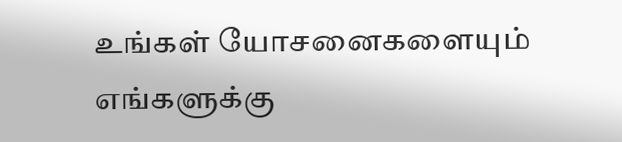உங்கள் யோசனைகளையும் எங்களுக்கு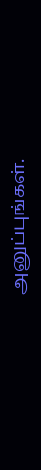அனுப்புங்கள்.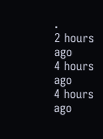.
2 hours ago
4 hours ago
4 hours ago